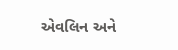એવલિન અને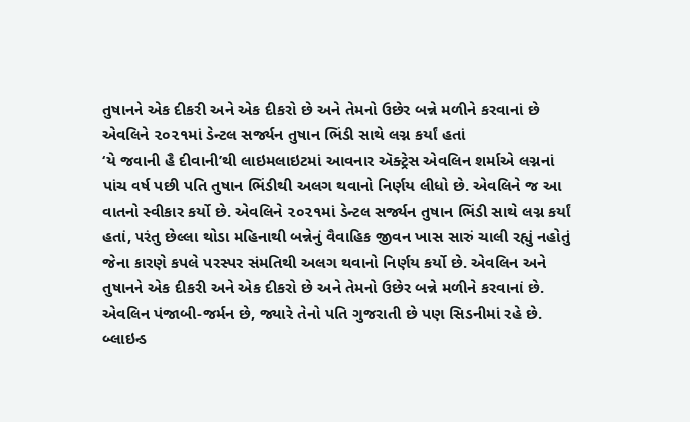તુષાનને એક દીકરી અને એક દીકરો છે અને તેમનો ઉછેર બન્ને મળીને કરવાનાં છે
એવલિને ૨૦૨૧માં ડેન્ટલ સર્જ્યન તુષાન ભિંડી સાથે લગ્ન કર્યાં હતાં
‘યે જવાની હૈ દીવાની’થી લાઇમલાઇટમાં આવનાર ઍક્ટ્રેસ એવલિન શર્માએ લગ્નનાં પાંચ વર્ષ પછી પતિ તુષાન ભિંડીથી અલગ થવાનો નિર્ણય લીધો છે. એવલિને જ આ વાતનો સ્વીકાર કર્યો છે. એવલિને ૨૦૨૧માં ડેન્ટલ સર્જ્યન તુષાન ભિંડી સાથે લગ્ન કર્યાં હતાં, પરંતુ છેલ્લા થોડા મહિનાથી બન્નેનું વૈવાહિક જીવન ખાસ સારું ચાલી રહ્યું નહોતું જેના કારણે કપલે પરસ્પર સંમતિથી અલગ થવાનો નિર્ણય કર્યો છે. એવલિન અને તુષાનને એક દીકરી અને એક દીકરો છે અને તેમનો ઉછેર બન્ને મળીને કરવાનાં છે. એવલિન પંજાબી-જર્મન છે, જ્યારે તેનો પતિ ગુજરાતી છે પણ સિડનીમાં રહે છે.
બ્લાઇન્ડ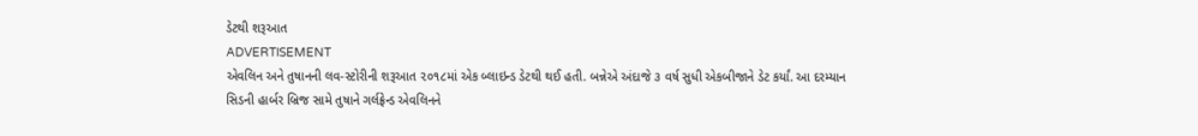ડેટથી શરૂઆત
ADVERTISEMENT
એવલિન અને તુષાનની લવ-સ્ટોરીની શરૂઆત ૨૦૧૮માં એક બ્લાઇન્ડ ડેટથી થઈ હતી. બન્નેએ અંદાજે ૩ વર્ષ સુધી એકબીજાને ડેટ કર્યાં. આ દરમ્યાન સિડની હાર્બર બ્રિજ સામે તુષાને ગર્લફ્રેન્ડ એવલિનને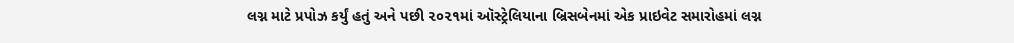લગ્ન માટે પ્રપોઝ કર્યું હતું અને પછી ૨૦૨૧માં ઑસ્ટ્રેલિયાના બ્રિસબેનમાં એક પ્રાઇવેટ સમારોહમાં લગ્ન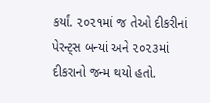કર્યાં. ૨૦૨૧માં જ તેઓ દીકરીનાં પેરન્ટ્સ બન્યાં અને ૨૦૨૩માં દીકરાનો જન્મ થયો હતો.